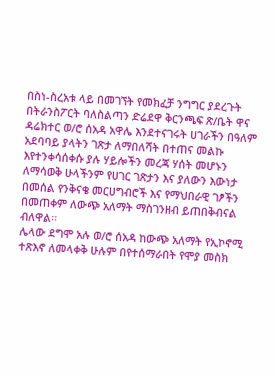በስነ-ስረአቱ ላይ በመገኘት የመክፈቻ ንግግር ያደረጉት በትራንስፖርት ባለስልጣን ድሬደዋ ቅርንጫፍ ጽ/ቤት ዋና ዳሬክተር ወ/ሮ ሰአዳ አዋሌ እንደተናገሩት ሀገራችን በዓለም አደባባይ ያላትን ገጽታ ለማበለሻት በተጠና መልኩ እየተንቀሳሰቀሱ ያሉ ሃይሎችን መረጃ ሃሰት መሆኑን ለማሳወቅ ሁላችንም የሀገር ገጽታን እና ያለውን እውነታ በመሰል የንቅናቄ መርሀግብሮች እና የማህበራዊ ገፆችን በመጠቀም ለውጭ አለማት ማስገንዘብ ይጠበቅብናል ብለዋል፡፡
ሌላው ደግሞ አሉ ወ/ሮ ሰአዳ ከውጭ አለማት የኢኮኖሚ ተጽእኖ ለመላቀቅ ሁሉም በየተሰማራበት የሞያ መስክ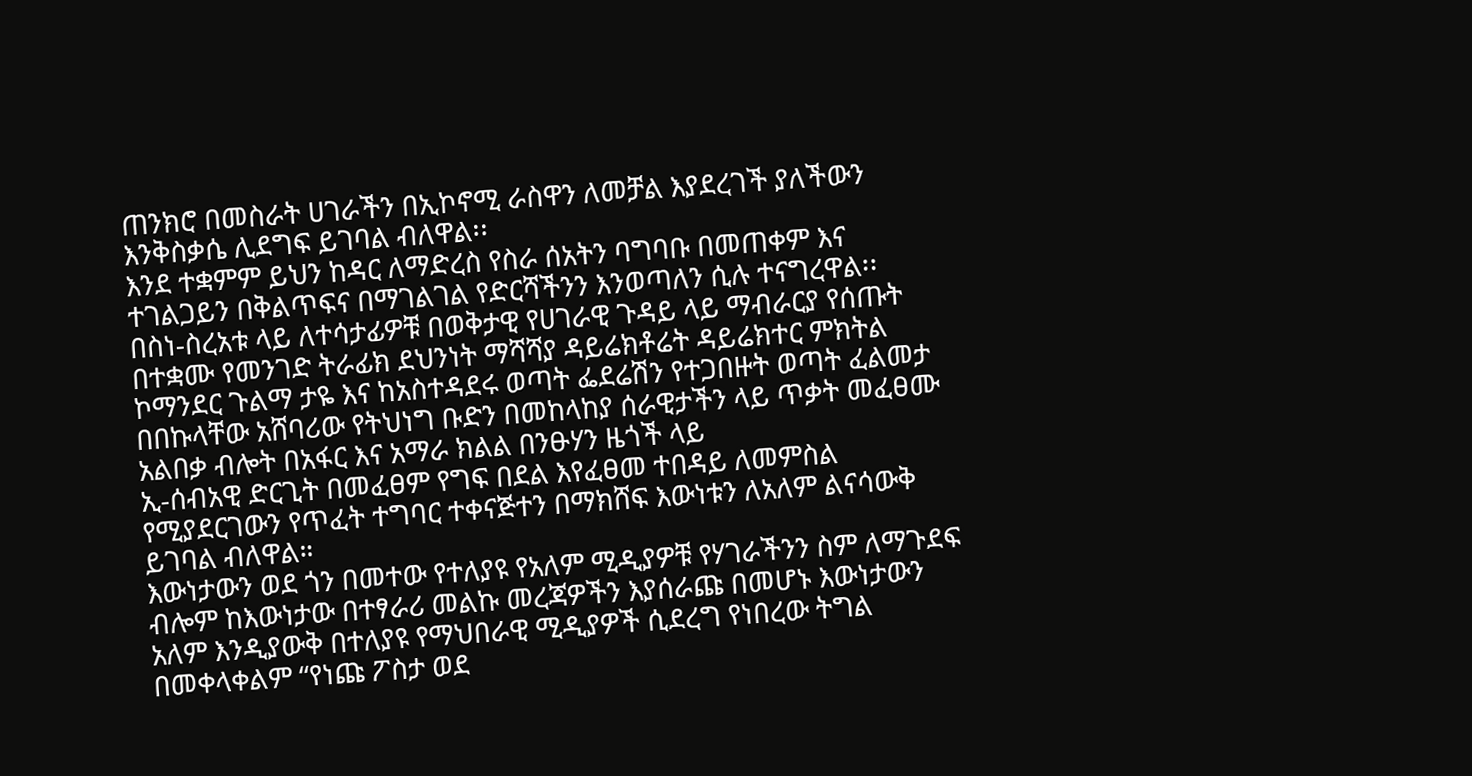ጠንክሮ በመስራት ሀገራችን በኢኮኖሚ ራስዋን ለመቻል እያደረገች ያለችውን እንቅስቃሴ ሊደግፍ ይገባል ብለዋል፡፡
እንደ ተቋምም ይህን ከዳር ለማድረስ የስራ ሰአትን ባግባቡ በመጠቀም እና ተገልጋይን በቅልጥፍና በማገልገል የድርሻችንን እንወጣለን ሲሉ ተናግረዋል፡፡
በስነ-ስረአቱ ላይ ለተሳታፊዎቹ በወቅታዊ የሀገራዊ ጉዳይ ላይ ማብራርያ የሰጡት በተቋሙ የመንገድ ትራፊክ ደህንነት ማሻሻያ ዳይሬክቶሬት ዳይሬክተር ምክትል ኮማንደር ጉልማ ታዬ እና ከአስተዳደሩ ወጣት ፌደሬሽን የተጋበዙት ወጣት ፈልመታ በበኩላቸው አሸባሪው የትህነግ ቡድን በመከላከያ ሰራዊታችን ላይ ጥቃት መፈፀሙ አልበቃ ብሎት በአፋር እና አማራ ክልል በንፁሃን ዜጎች ላይ
ኢ-ሰብአዊ ድርጊት በመፈፀም የግፍ በደል እየፈፀመ ተበዳይ ለመምስል የሚያደርገውን የጥፈት ተግባር ተቀናጅተን በማክሸፍ እውነቱን ለአለም ልናሳውቅ ይገባል ብለዋል።
እውነታውን ወደ ጎን በመተው የተለያዩ የአለም ሚዲያዎቹ የሃገራችንን ስም ለማጉደፍ ብሎም ከእውነታው በተፃራሪ መልኩ መረጃዎችን እያሰራጩ በመሆኑ እውነታውን አለም እንዲያውቅ በተለያዩ የማህበራዊ ሚዲያዎች ሲደረግ የነበረው ትግል በመቀላቀልም “የነጩ ፖስታ ወደ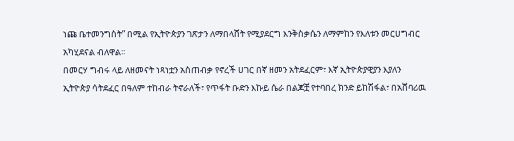ነጩ ቤተመንግስት” በሚል የኢትዮጵያን ገጽታን ለማበላሸት የሚያደርግ እንቅስቃሴን ለማምከን የእለቱን መርሀግብር አካሂደናል ብለዋል፡፡
በመርሃ ግብሩ ላይ ለዘመናት ነጻነቷን አስጠብቃ የኖረች ሀገር በኛ ዘመን አትደፈርም፣ እኛ ኢትዮጵያዊያን እያለን ኢትዮጵያ ሳትደፈር በዓለም ተከብራ ትኖራለች፣ የጥፋት ቡድን እኩይ ሴራ በልጆቿ የተባበረ ክንድ ይከሽፋል፣ በአሸባሪዉ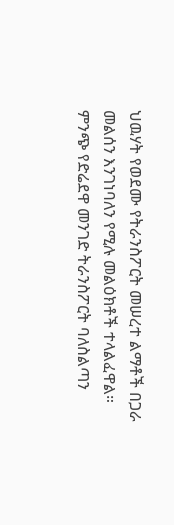ህዉሃት የወደሙ የትራንስፖርት መሠረተ ልማቶች በጋራ መልሰን እንገነባለን የሚሉ መልዕክቶች ተላልፈዋል።
ምንጭ የድሬደዋ መንገድ ትራንስፖርት ባለስልጣን